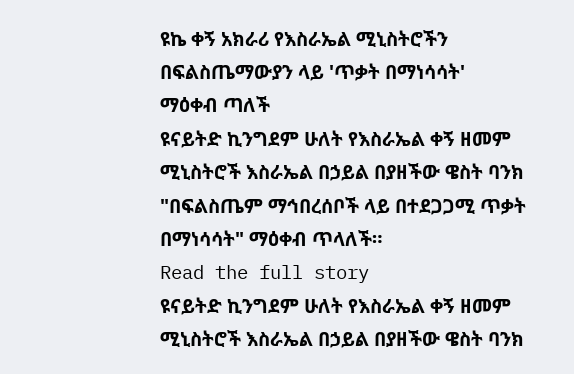ዩኬ ቀኝ አክራሪ የእስራኤል ሚኒስትሮችን በፍልስጤማውያን ላይ 'ጥቃት በማነሳሳት' ማዕቀብ ጣለች
ዩናይትድ ኪንግደም ሁለት የእስራኤል ቀኝ ዘመም ሚኒስትሮች እስራኤል በኃይል በያዘችው ዌስት ባንክ "በፍልስጤም ማኅበረሰቦች ላይ በተደጋጋሚ ጥቃት በማነሳሳት" ማዕቀብ ጥላለች።
Read the full story
ዩናይትድ ኪንግደም ሁለት የእስራኤል ቀኝ ዘመም ሚኒስትሮች እስራኤል በኃይል በያዘችው ዌስት ባንክ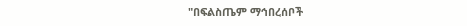"በፍልስጤም ማኅበረሰቦች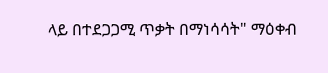ላይ በተደጋጋሚ ጥቃት በማነሳሳት" ማዕቀብ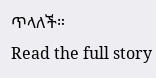ጥላለች።
Read the full story